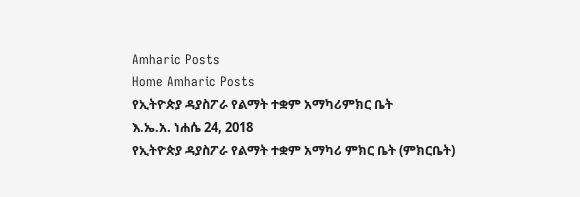Amharic Posts
Home Amharic Posts
የኢትዮጵያ ዳያስፖራ የልማት ተቋም አማካሪምክር ቤት
እ.ኤ.አ. ነሐሴ 24, 2018
የኢትዮጵያ ዳያስፖራ የልማት ተቋም አማካሪ ምክር ቤት (ምክርቤት)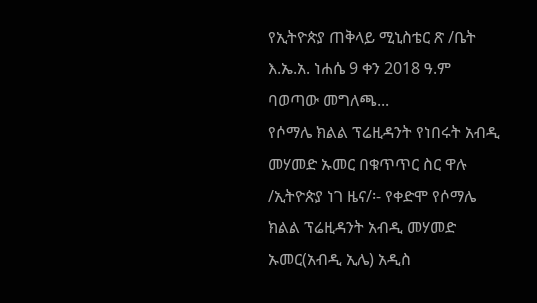የኢትዮጵያ ጠቅላይ ሚኒስቴር ጽ /ቤት እ.ኤ.አ. ነሐሴ 9 ቀን 2018 ዓ.ም ባወጣው መግለጫ...
የሶማሌ ክልል ፕሬዚዳንት የነበሩት አብዲ መሃመድ ኡመር በቁጥጥር ስር ዋሉ
/ኢትዮጵያ ነገ ዜና/፡- የቀድሞ የሶማሌ ክልል ፕሬዚዳንት አብዲ መሃመድ ኡመር(አብዲ ኢሌ) አዲስ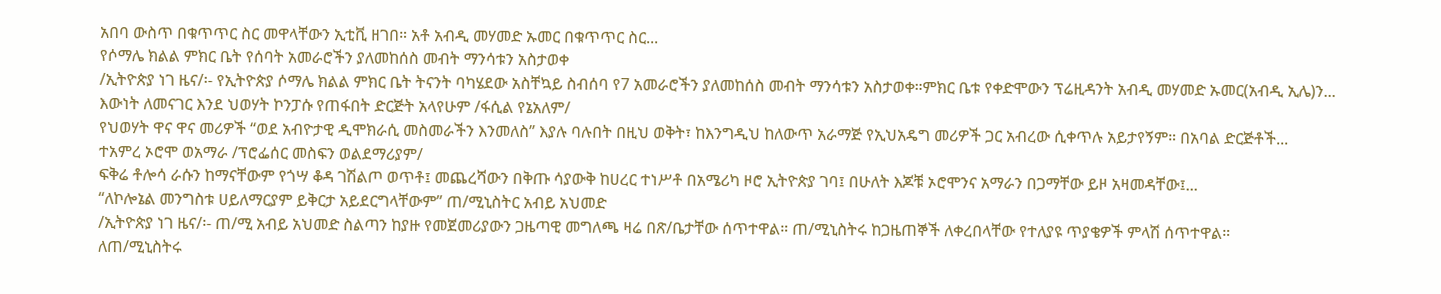አበባ ውስጥ በቁጥጥር ስር መዋላቸውን ኢቲቪ ዘገበ። አቶ አብዲ መሃመድ ኡመር በቁጥጥር ስር...
የሶማሌ ክልል ምክር ቤት የሰባት አመራሮችን ያለመከሰስ መብት ማንሳቱን አስታወቀ
/ኢትዮጵያ ነገ ዜና/፡- የኢትዮጵያ ሶማሌ ክልል ምክር ቤት ትናንት ባካሄደው አስቸኳይ ስብሰባ የ7 አመራሮችን ያለመከሰስ መብት ማንሳቱን አስታወቀ።ምክር ቤቱ የቀድሞውን ፕሬዚዳንት አብዲ መሃመድ ኡመር(አብዲ ኢሌ)ን...
እውነት ለመናገር እንደ ህወሃት ኮንፓሱ የጠፋበት ድርጅት አላየሁም /ፋሲል የኔአለም/
የህወሃት ዋና ዋና መሪዎች “ወደ አብዮታዊ ዲሞክራሲ መስመራችን እንመለስ” እያሉ ባሉበት በዚህ ወቅት፣ ከእንግዲህ ከለውጥ አራማጅ የኢህአዴግ መሪዎች ጋር አብረው ሲቀጥሉ አይታየኝም። በአባል ድርጅቶች...
ተአምረ ኦሮሞ ወአማራ /ፕሮፌሰር መስፍን ወልደማሪያም/
ፍቅሬ ቶሎሳ ራሱን ከማናቸውም የጎሣ ቆዳ ገሽልጦ ወጥቶ፤ መጨረሻውን በቅጡ ሳያውቅ ከሀረር ተነሥቶ በአሜሪካ ዞሮ ኢትዮጵያ ገባ፤ በሁለት እጆቹ ኦሮሞንና አማራን በጋማቸው ይዞ አዛመዳቸው፤...
“ለኮሎኔል መንግስቱ ሀይለማርያም ይቅርታ አይደርግላቸውም” ጠ/ሚኒስትር አብይ አህመድ
/ኢትዮጵያ ነገ ዜና/፡- ጠ/ሚ አብይ አህመድ ስልጣን ከያዙ የመጀመሪያውን ጋዜጣዊ መግለጫ ዛሬ በጽ/ቤታቸው ሰጥተዋል። ጠ/ሚኒስትሩ ከጋዜጠኞች ለቀረበላቸው የተለያዩ ጥያቄዎች ምላሽ ሰጥተዋል።
ለጠ/ሚኒስትሩ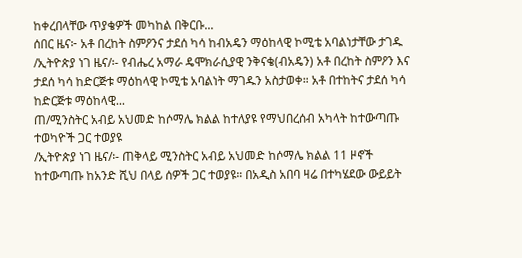ከቀረበላቸው ጥያቄዎች መካከል በቅርቡ...
ሰበር ዜና፦ አቶ በረከት ስምዖንና ታደሰ ካሳ ከብአዴን ማዕከላዊ ኮሚቴ አባልነታቸው ታገዱ
/ኢትዮጵያ ነገ ዜና/፡- የብሔረ አማራ ዴሞክራሲያዊ ንቅናቄ(ብአዴን) አቶ በረከት ስምዖን እና ታደሰ ካሳ ከድርጅቱ ማዕከላዊ ኮሚቴ አባልነት ማገዱን አስታወቀ። አቶ በተከትና ታደሰ ካሳ ከድርጅቱ ማዕከላዊ...
ጠ/ሚንስትር አብይ አህመድ ከሶማሌ ክልል ከተለያዩ የማህበረሰብ አካላት ከተውጣጡ ተወካዮች ጋር ተወያዩ
/ኢትዮጵያ ነገ ዜና/፡- ጠቅላይ ሚንስትር አብይ አህመድ ከሶማሌ ክልል 11 ዞኖች ከተውጣጡ ከአንድ ሺህ በላይ ሰዎች ጋር ተወያዩ። በአዲስ አበባ ዛሬ በተካሄደው ውይይት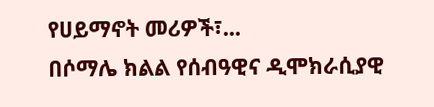የሀይማኖት መሪዎች፣...
በሶማሌ ክልል የሰብዓዊና ዲሞክራሲያዊ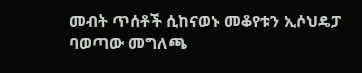መብት ጥሰቶች ሲከናወኑ መቆየቱን ኢሶህዴፓ ባወጣው መግለጫ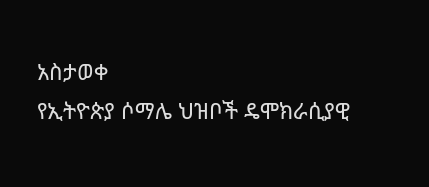አስታወቀ
የኢትዮጵያ ሶማሌ ህዝቦች ዴሞክራሲያዊ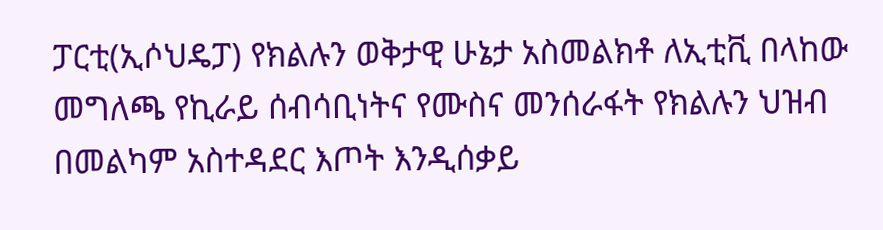ፓርቲ(ኢሶህዴፓ) የክልሉን ወቅታዊ ሁኔታ አስመልክቶ ለኢቲቪ በላከው መግለጫ የኪራይ ሰብሳቢነትና የሙስና መንሰራፋት የክልሉን ህዝብ በመልካም አስተዳደር እጦት እንዲሰቃይ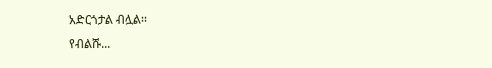አድርጎታል ብሏል፡፡
የብልሹ...